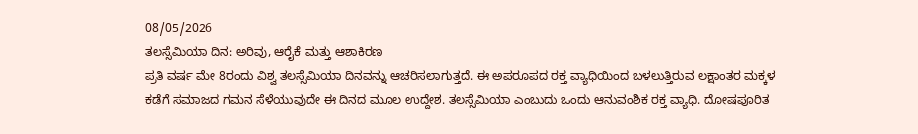08/05/2026
ತಲಸ್ಸೆಮಿಯಾ ದಿನ: ಅರಿವು, ಆರೈಕೆ ಮತ್ತು ಆಶಾಕಿರಣ
ಪ್ರತಿ ವರ್ಷ ಮೇ 8ರಂದು ವಿಶ್ವ ತಲಸ್ಸೆಮಿಯಾ ದಿನವನ್ನು ಆಚರಿಸಲಾಗುತ್ತದೆ. ಈ ಅಪರೂಪದ ರಕ್ತ ವ್ಯಾಧಿಯಿಂದ ಬಳಲುತ್ತಿರುವ ಲಕ್ಷಾಂತರ ಮಕ್ಕಳ ಕಡೆಗೆ ಸಮಾಜದ ಗಮನ ಸೆಳೆಯುವುದೇ ಈ ದಿನದ ಮೂಲ ಉದ್ದೇಶ. ತಲಸ್ಸೆಮಿಯಾ ಎಂಬುದು ಒಂದು ಆನುವಂಶಿಕ ರಕ್ತ ವ್ಯಾಧಿ. ದೋಷಪೂರಿತ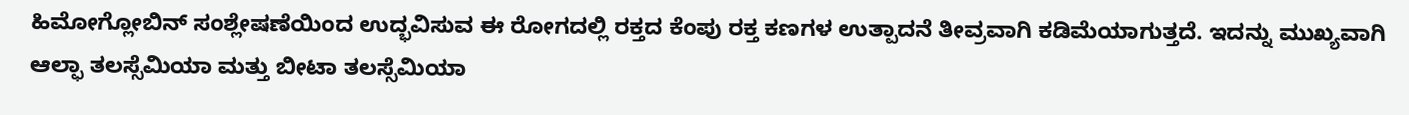ಹಿಮೋಗ್ಲೋಬಿನ್ ಸಂಶ್ಲೇಷಣೆಯಿಂದ ಉದ್ಭವಿಸುವ ಈ ರೋಗದಲ್ಲಿ ರಕ್ತದ ಕೆಂಪು ರಕ್ತ ಕಣಗಳ ಉತ್ಪಾದನೆ ತೀವ್ರವಾಗಿ ಕಡಿಮೆಯಾಗುತ್ತದೆ. ಇದನ್ನು ಮುಖ್ಯವಾಗಿ ಆಲ್ಫಾ ತಲಸ್ಸೆಮಿಯಾ ಮತ್ತು ಬೀಟಾ ತಲಸ್ಸೆಮಿಯಾ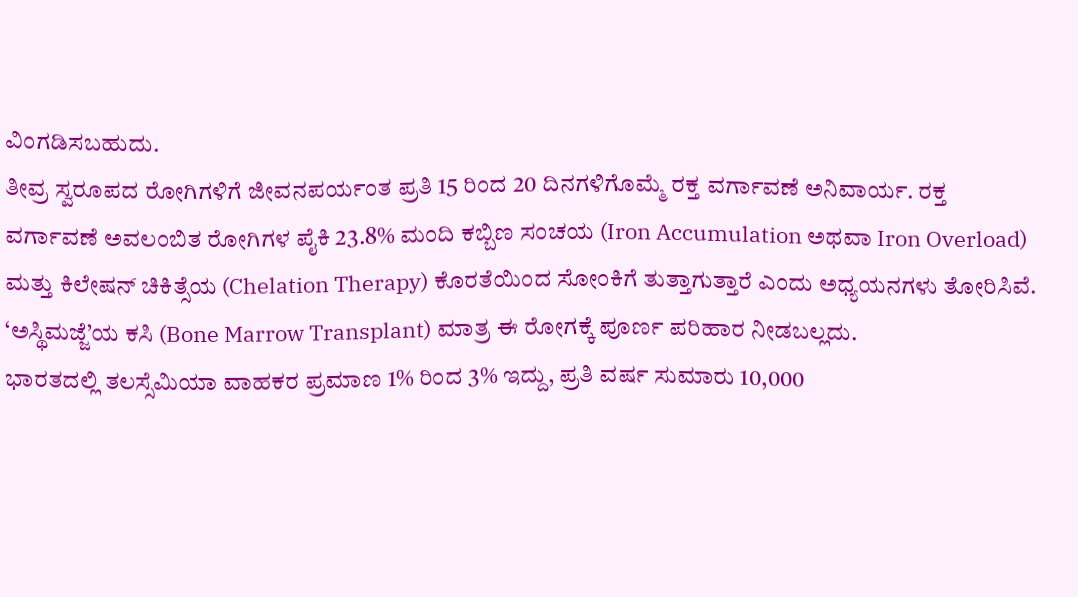ವಿಂಗಡಿಸಬಹುದು.
ತೀವ್ರ ಸ್ವರೂಪದ ರೋಗಿಗಳಿಗೆ ಜೀವನಪರ್ಯಂತ ಪ್ರತಿ 15 ರಿಂದ 20 ದಿನಗಳಿಗೊಮ್ಮೆ ರಕ್ತ ವರ್ಗಾವಣೆ ಅನಿವಾರ್ಯ. ರಕ್ತ ವರ್ಗಾವಣೆ ಅವಲಂಬಿತ ರೋಗಿಗಳ ಪೈಕಿ 23.8% ಮಂದಿ ಕಬ್ಬಿಣ ಸಂಚಯ (Iron Accumulation ಅಥವಾ Iron Overload) ಮತ್ತು ಕಿಲೇಷನ್ ಚಿಕಿತ್ಸೆಯ (Chelation Therapy) ಕೊರತೆಯಿಂದ ಸೋಂಕಿಗೆ ತುತ್ತಾಗುತ್ತಾರೆ ಎಂದು ಅಧ್ಯಯನಗಳು ತೋರಿಸಿವೆ. ‘ಅಸ್ಥಿಮಜ್ಜೆ’ಯ ಕಸಿ (Bone Marrow Transplant) ಮಾತ್ರ ಈ ರೋಗಕ್ಕೆ ಪೂರ್ಣ ಪರಿಹಾರ ನೀಡಬಲ್ಲದು.
ಭಾರತದಲ್ಲಿ ತಲಸ್ಸೆಮಿಯಾ ವಾಹಕರ ಪ್ರಮಾಣ 1% ರಿಂದ 3% ಇದ್ದು, ಪ್ರತಿ ವರ್ಷ ಸುಮಾರು 10,000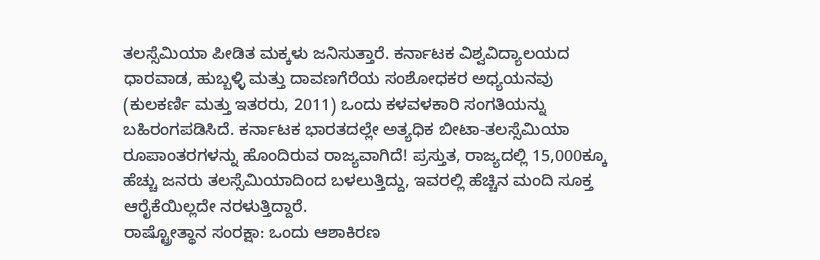ತಲಸ್ಸೆಮಿಯಾ ಪೀಡಿತ ಮಕ್ಕಳು ಜನಿಸುತ್ತಾರೆ. ಕರ್ನಾಟಕ ವಿಶ್ವವಿದ್ಯಾಲಯದ ಧಾರವಾಡ, ಹುಬ್ಬಳ್ಳಿ ಮತ್ತು ದಾವಣಗೆರೆಯ ಸಂಶೋಧಕರ ಅಧ್ಯಯನವು (ಕುಲಕರ್ಣಿ ಮತ್ತು ಇತರರು, 2011) ಒಂದು ಕಳವಳಕಾರಿ ಸಂಗತಿಯನ್ನು ಬಹಿರಂಗಪಡಿಸಿದೆ. ಕರ್ನಾಟಕ ಭಾರತದಲ್ಲೇ ಅತ್ಯಧಿಕ ಬೀಟಾ-ತಲಸ್ಸೆಮಿಯಾ ರೂಪಾಂತರಗಳನ್ನು ಹೊಂದಿರುವ ರಾಜ್ಯವಾಗಿದೆ! ಪ್ರಸ್ತುತ, ರಾಜ್ಯದಲ್ಲಿ 15,000ಕ್ಕೂ ಹೆಚ್ಚು ಜನರು ತಲಸ್ಸೆಮಿಯಾದಿಂದ ಬಳಲುತ್ತಿದ್ದು, ಇವರಲ್ಲಿ ಹೆಚ್ಚಿನ ಮಂದಿ ಸೂಕ್ತ ಆರೈಕೆಯಿಲ್ಲದೇ ನರಳುತ್ತಿದ್ದಾರೆ.
ರಾಷ್ಟ್ರೋತ್ಥಾನ ಸಂರಕ್ಷಾ: ಒಂದು ಆಶಾಕಿರಣ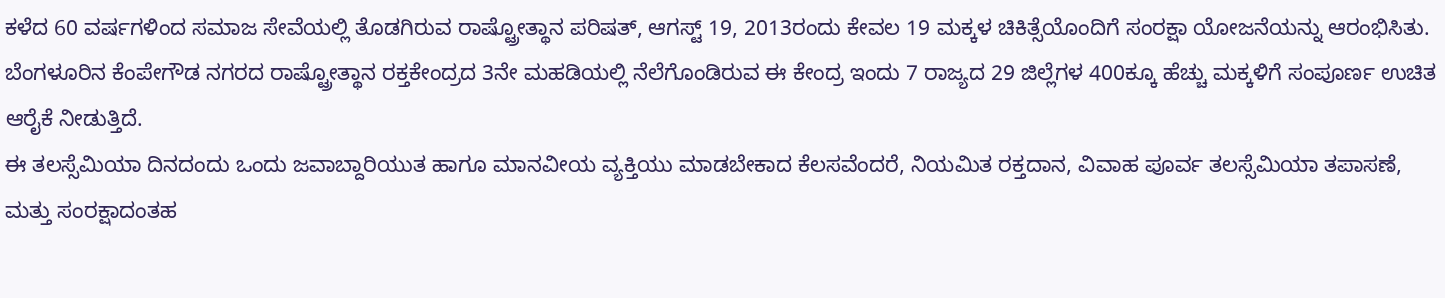ಕಳೆದ 60 ವರ್ಷಗಳಿಂದ ಸಮಾಜ ಸೇವೆಯಲ್ಲಿ ತೊಡಗಿರುವ ರಾಷ್ಟ್ರೋತ್ಥಾನ ಪರಿಷತ್, ಆಗಸ್ಟ್ 19, 2013ರಂದು ಕೇವಲ 19 ಮಕ್ಕಳ ಚಿಕಿತ್ಸೆಯೊಂದಿಗೆ ಸಂರಕ್ಷಾ ಯೋಜನೆಯನ್ನು ಆರಂಭಿಸಿತು. ಬೆಂಗಳೂರಿನ ಕೆಂಪೇಗೌಡ ನಗರದ ರಾಷ್ಟ್ರೋತ್ಥಾನ ರಕ್ತಕೇಂದ್ರದ 3ನೇ ಮಹಡಿಯಲ್ಲಿ ನೆಲೆಗೊಂಡಿರುವ ಈ ಕೇಂದ್ರ ಇಂದು 7 ರಾಜ್ಯದ 29 ಜಿಲ್ಲೆಗಳ 400ಕ್ಕೂ ಹೆಚ್ಚು ಮಕ್ಕಳಿಗೆ ಸಂಪೂರ್ಣ ಉಚಿತ ಆರೈಕೆ ನೀಡುತ್ತಿದೆ.
ಈ ತಲಸ್ಸೆಮಿಯಾ ದಿನದಂದು ಒಂದು ಜವಾಬ್ದಾರಿಯುತ ಹಾಗೂ ಮಾನವೀಯ ವ್ಯಕ್ತಿಯು ಮಾಡಬೇಕಾದ ಕೆಲಸವೆಂದರೆ, ನಿಯಮಿತ ರಕ್ತದಾನ, ವಿವಾಹ ಪೂರ್ವ ತಲಸ್ಸೆಮಿಯಾ ತಪಾಸಣೆ, ಮತ್ತು ಸಂರಕ್ಷಾದಂತಹ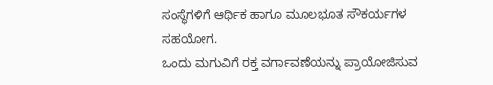ಸಂಸ್ಥೆಗಳಿಗೆ ಆರ್ಥಿಕ ಹಾಗೂ ಮೂಲಭೂತ ಸೌಕರ್ಯಗಳ ಸಹಯೋಗ.
ಒಂದು ಮಗುವಿಗೆ ರಕ್ತ ವರ್ಗಾವಣೆಯನ್ನು ಪ್ರಾಯೋಜಿಸುವ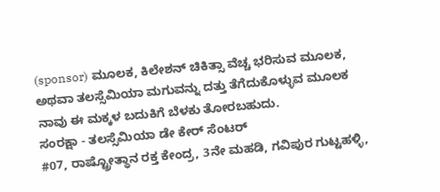(sponsor) ಮೂಲಕ, ಕಿಲೇಶನ್ ಚಿಕಿತ್ಸಾ ವೆಚ್ಚ ಭರಿಸುವ ಮೂಲಕ, ಅಥವಾ ತಲಸ್ಸೆಮಿಯಾ ಮಗುವನ್ನು ದತ್ತು ತೆಗೆದುಕೊಳ್ಳುವ ಮೂಲಕ ನಾವು ಈ ಮಕ್ಕಳ ಬದುಕಿಗೆ ಬೆಳಕು ತೋರಬಹುದು.
ಸಂರಕ್ಷಾ - ತಲಸ್ಸೆಮಿಯಾ ಡೇ ಕೇರ್ ಸೆಂಟರ್
#07, ರಾಷ್ಟ್ರೋತ್ಥಾನ ರಕ್ತ ಕೇಂದ್ರ, 3ನೇ ಮಹಡಿ, ಗವಿಪುರ ಗುಟ್ಟಹಳ್ಳಿ,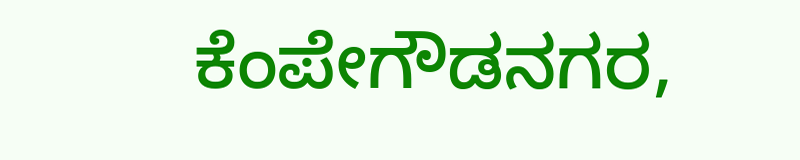ಕೆಂಪೇಗೌಡನಗರ,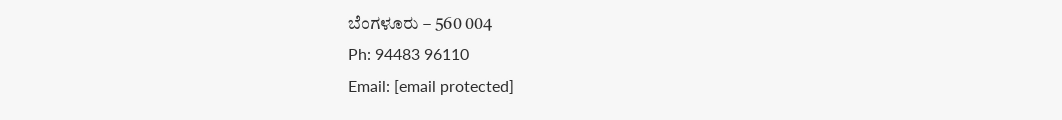ಬೆಂಗಳೂರು – 560 004
Ph: 94483 96110
Email: [email protected]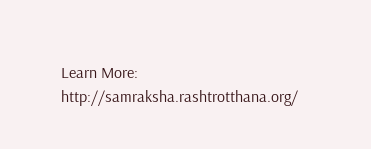Learn More: http://samraksha.rashtrotthana.org/